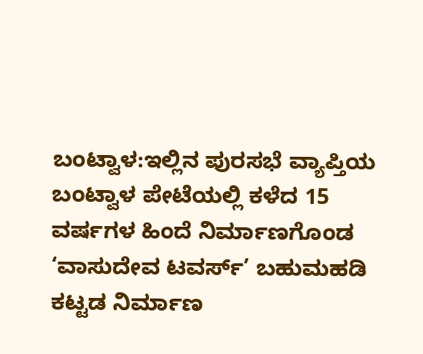ಬಂಟ್ವಾಳ:ಇಲ್ಲಿನ ಪುರಸಭೆ ವ್ಯಾಪ್ತಿಯ ಬಂಟ್ವಾಳ ಪೇಟೆಯಲ್ಲಿ ಕಳೆದ 15 ವರ್ಷಗಳ ಹಿಂದೆ ನಿರ್ಮಾಣಗೊಂಡ ‘ವಾಸುದೇವ ಟವರ್ಸ್’ ಬಹುಮಹಡಿ ಕಟ್ಟಡ ನಿರ್ಮಾಣ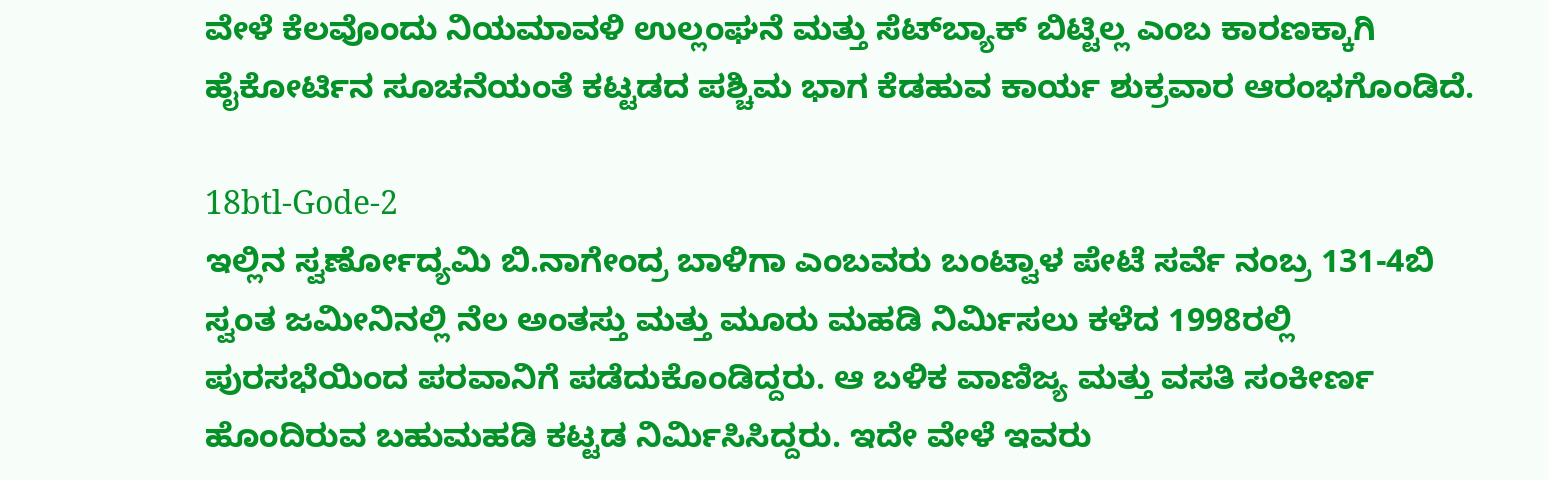ವೇಳೆ ಕೆಲವೊಂದು ನಿಯಮಾವಳಿ ಉಲ್ಲಂಘನೆ ಮತ್ತು ಸೆಟ್‍ಬ್ಯಾಕ್ ಬಿಟ್ಟಿಲ್ಲ ಎಂಬ ಕಾರಣಕ್ಕಾಗಿ ಹೈಕೋರ್ಟಿನ ಸೂಚನೆಯಂತೆ ಕಟ್ಟಡದ ಪಶ್ಚಿಮ ಭಾಗ ಕೆಡಹುವ ಕಾರ್ಯ ಶುಕ್ರವಾರ ಆರಂಭಗೊಂಡಿದೆ.

18btl-Gode-2
ಇಲ್ಲಿನ ಸ್ವರ್ಣೋದ್ಯಮಿ ಬಿ.ನಾಗೇಂದ್ರ ಬಾಳಿಗಾ ಎಂಬವರು ಬಂಟ್ವಾಳ ಪೇಟೆ ಸರ್ವೆ ನಂಬ್ರ 131-4ಬಿ ಸ್ವಂತ ಜಮೀನಿನಲ್ಲಿ ನೆಲ ಅಂತಸ್ತು ಮತ್ತು ಮೂರು ಮಹಡಿ ನಿರ್ಮಿಸಲು ಕಳೆದ 1998ರಲ್ಲಿ ಪುರಸಭೆಯಿಂದ ಪರವಾನಿಗೆ ಪಡೆದುಕೊಂಡಿದ್ದರು. ಆ ಬಳಿಕ ವಾಣಿಜ್ಯ ಮತ್ತು ವಸತಿ ಸಂಕೀರ್ಣ ಹೊಂದಿರುವ ಬಹುಮಹಡಿ ಕಟ್ಟಡ ನಿರ್ಮಿಸಿಸಿದ್ದರು. ಇದೇ ವೇಳೆ ಇವರು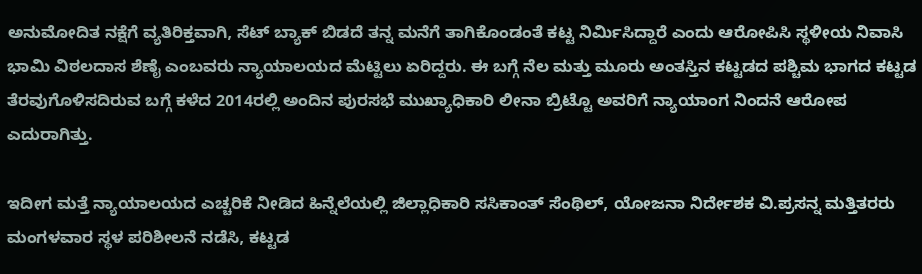ಅನುಮೋದಿತ ನಕ್ಷೆಗೆ ವ್ಯತಿರಿಕ್ತವಾಗಿ, ಸೆಟ್ ಬ್ಯಾಕ್ ಬಿಡದೆ ತನ್ನ ಮನೆಗೆ ತಾಗಿಕೊಂಡಂತೆ ಕಟ್ಟ ನಿರ್ಮಿಸಿದ್ದಾರೆ ಎಂದು ಆರೋಪಿಸಿ ಸ್ಥಳೀಯ ನಿವಾಸಿ ಭಾಮಿ ವಿಠಲದಾಸ ಶೆಣೈ ಎಂಬವರು ನ್ಯಾಯಾಲಯದ ಮೆಟ್ಟಿಲು ಏರಿದ್ದರು. ಈ ಬಗ್ಗೆ ನೆಲ ಮತ್ತು ಮೂರು ಅಂತಸ್ತಿನ ಕಟ್ಟಡದ ಪಶ್ಚಿಮ ಭಾಗದ ಕಟ್ಟಡ ತೆರವುಗೊಳಿಸದಿರುವ ಬಗ್ಗೆ ಕಳೆದ 2014ರಲ್ಲಿ ಅಂದಿನ ಪುರಸಭೆ ಮುಖ್ಯಾಧಿಕಾರಿ ಲೀನಾ ಬ್ರಿಟ್ಟೊ ಅವರಿಗೆ ನ್ಯಾಯಾಂಗ ನಿಂದನೆ ಆರೋಪ ಎದುರಾಗಿತ್ತು.

ಇದೀಗ ಮತ್ತೆ ನ್ಯಾಯಾಲಯದ ಎಚ್ಚರಿಕೆ ನೀಡಿದ ಹಿನ್ನೆಲೆಯಲ್ಲಿ ಜಿಲ್ಲಾಧಿಕಾರಿ ಸಸಿಕಾಂತ್ ಸೆಂಥಿಲ್, ಯೋಜನಾ ನಿರ್ದೇಶಕ ವಿ.ಪ್ರಸನ್ನ ಮತ್ತಿತರರು ಮಂಗಳವಾರ ಸ್ಥಳ ಪರಿಶೀಲನೆ ನಡೆಸಿ, ಕಟ್ಟಡ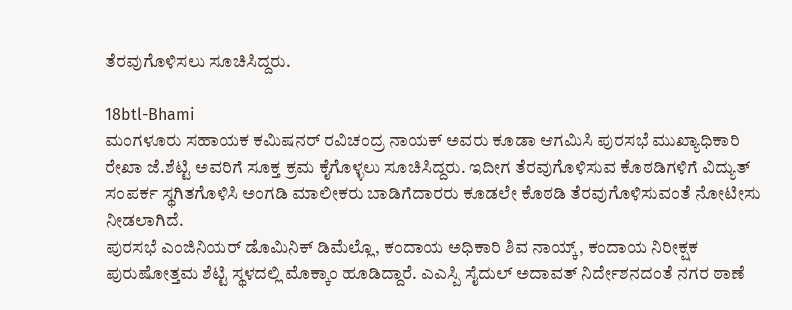ತೆರವುಗೊಳಿಸಲು ಸೂಚಿಸಿದ್ದರು.

18btl-Bhami
ಮಂಗಳೂರು ಸಹಾಯಕ ಕಮಿಷನರ್ ರವಿಚಂದ್ರ ನಾಯಕ್ ಅವರು ಕೂಡಾ ಆಗಮಿಸಿ ಪುರಸಭೆ ಮುಖ್ಯಾಧಿಕಾರಿ ರೇಖಾ ಜೆ.ಶೆಟ್ಟಿ ಅವರಿಗೆ ಸೂಕ್ತ ಕ್ರಮ ಕೈಗೊಳ್ಳಲು ಸೂಚಿಸಿದ್ದರು. ಇದೀಗ ತೆರವುಗೊಳಿಸುವ ಕೊಠಡಿಗಳಿಗೆ ವಿದ್ಯುತ್ ಸಂಪರ್ಕ ಸ್ಥಗಿತಗೊಳಿಸಿ ಅಂಗಡಿ ಮಾಲೀಕರು ಬಾಡಿಗೆದಾರರು ಕೂಡಲೇ ಕೊಠಡಿ ತೆರವುಗೊಳಿಸುವಂತೆ ನೋಟೀಸು ನೀಡಲಾಗಿದೆ.
ಪುರಸಭೆ ಎಂಜಿನಿಯರ್ ಡೊಮಿನಿಕ್ ಡಿಮೆಲ್ಲೊ, ಕಂದಾಯ ಅಧಿಕಾರಿ ಶಿವ ನಾಯ್ಕ್, ಕಂದಾಯ ನಿರೀಕ್ಷಕ ಪುರುಷೋತ್ತಮ ಶೆಟ್ಟಿ ಸ್ಥಳದಲ್ಲಿ ಮೊಕ್ಕಾಂ ಹೂಡಿದ್ದಾರೆ. ಎಎಸ್ಪಿ ಸೈದುಲ್ ಅದಾವತ್ ನಿರ್ದೇಶನದಂತೆ ನಗರ ಠಾಣೆ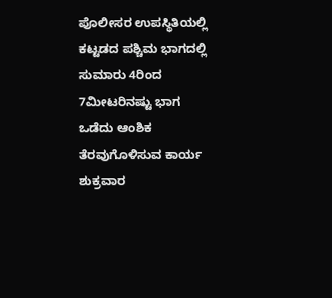ಪೊಲೀಸರ ಉಪಸ್ಥಿತಿಯಲ್ಲಿ ಕಟ್ಟಡದ ಪಶ್ಚಿಮ ಭಾಗದಲ್ಲಿ ಸುಮಾರು 4ರಿಂದ 7ಮೀಟರಿನಷ್ಟು ಭಾಗ ಒಡೆದು ಆಂಶಿಕ ತೆರವುಗೊಳಿಸುವ ಕಾರ್ಯ ಶುಕ್ರವಾರ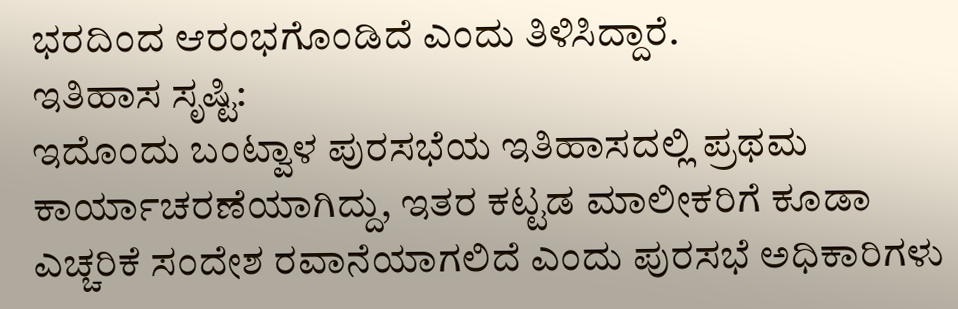ಭರದಿಂದ ಆರಂಭಗೊಂಡಿದೆ ಎಂದು ತಿಳಿಸಿದ್ದಾರೆ.
ಇತಿಹಾಸ ಸೃಷ್ಟಿ:
ಇದೊಂದು ಬಂಟ್ವಾಳ ಪುರಸಭೆಯ ಇತಿಹಾಸದಲ್ಲಿ ಪ್ರಥಮ ಕಾರ್ಯಾಚರಣೆಯಾಗಿದ್ದು, ಇತರ ಕಟ್ಟಡ ಮಾಲೀಕರಿಗೆ ಕೂಡಾ ಎಚ್ಚರಿಕೆ ಸಂದೇಶ ರವಾನೆಯಾಗಲಿದೆ ಎಂದು ಪುರಸಭೆ ಅಧಿಕಾರಿಗಳು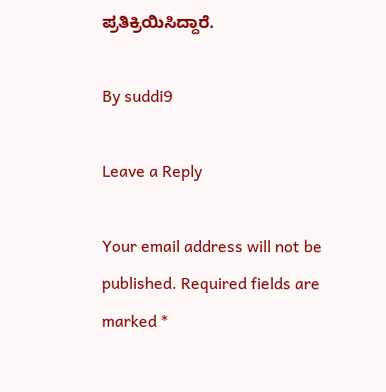ಪ್ರತಿಕ್ರಿಯಿಸಿದ್ದಾರೆ.

By suddi9

Leave a Reply

Your email address will not be published. Required fields are marked *